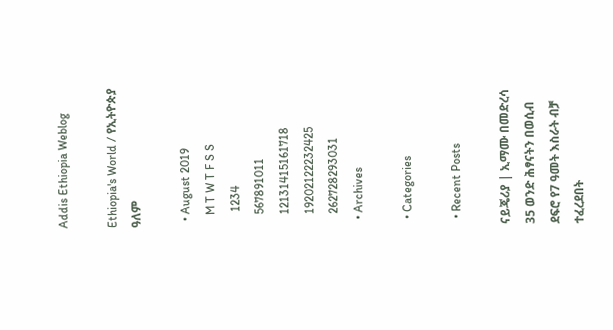Addis Ethiopia Weblog

Ethiopia's World / የኢትዮጵያ ዓለም

  • August 2019
    M T W T F S S
     1234
    567891011
    12131415161718
    19202122232425
    262728293031
  • Archives

  • Categories

  • Recent Posts

ናይጄሪያ | ኢማሙ በመድረሳ 35 ወንድ ሕፃናትን በወሲብ ደፍሮ የ7 ዓመት እስራት ብቻ ተፈረደበት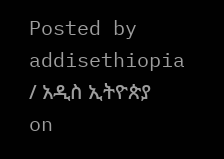Posted by addisethiopia / አዲስ ኢትዮጵያ on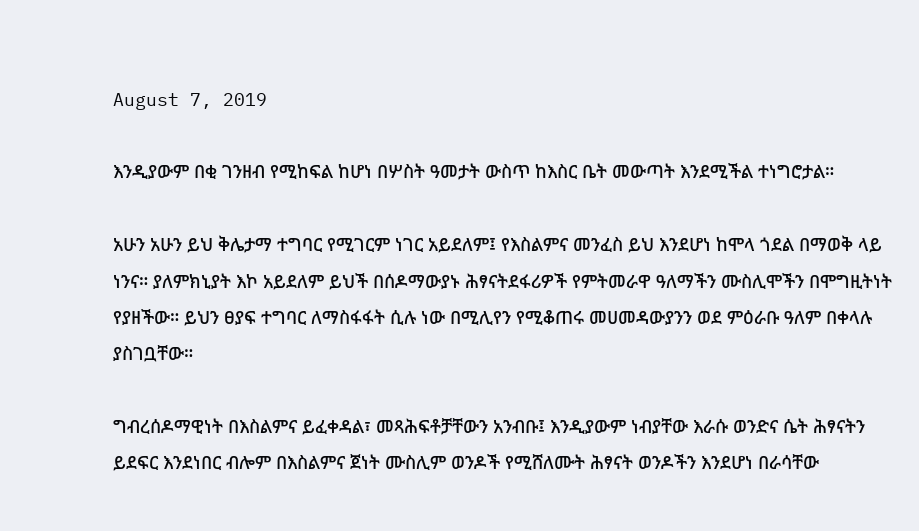August 7, 2019

እንዲያውም በቂ ገንዘብ የሚከፍል ከሆነ በሦስት ዓመታት ውስጥ ከእስር ቤት መውጣት እንደሚችል ተነግሮታል።

አሁን አሁን ይህ ቅሌታማ ተግባር የሚገርም ነገር አይደለም፤ የእስልምና መንፈስ ይህ እንደሆነ ከሞላ ጎደል በማወቅ ላይ ነንና። ያለምክኒያት እኮ አይደለም ይህች በሰዶማውያኑ ሕፃናትደፋሪዎች የምትመራዋ ዓለማችን ሙስሊሞችን በሞግዚትነት የያዘችው። ይህን ፀያፍ ተግባር ለማስፋፋት ሲሉ ነው በሚሊየን የሚቆጠሩ መሀመዳውያንን ወደ ምዕራቡ ዓለም በቀላሉ ያስገቧቸው።

ግብረሰዶማዊነት በእስልምና ይፈቀዳል፣ መጻሕፍቶቻቸውን አንብቡ፤ እንዲያውም ነብያቸው እራሱ ወንድና ሴት ሕፃናትን ይደፍር እንደነበር ብሎም በእስልምና ጀነት ሙስሊም ወንዶች የሚሸለሙት ሕፃናት ወንዶችን እንደሆነ በራሳቸው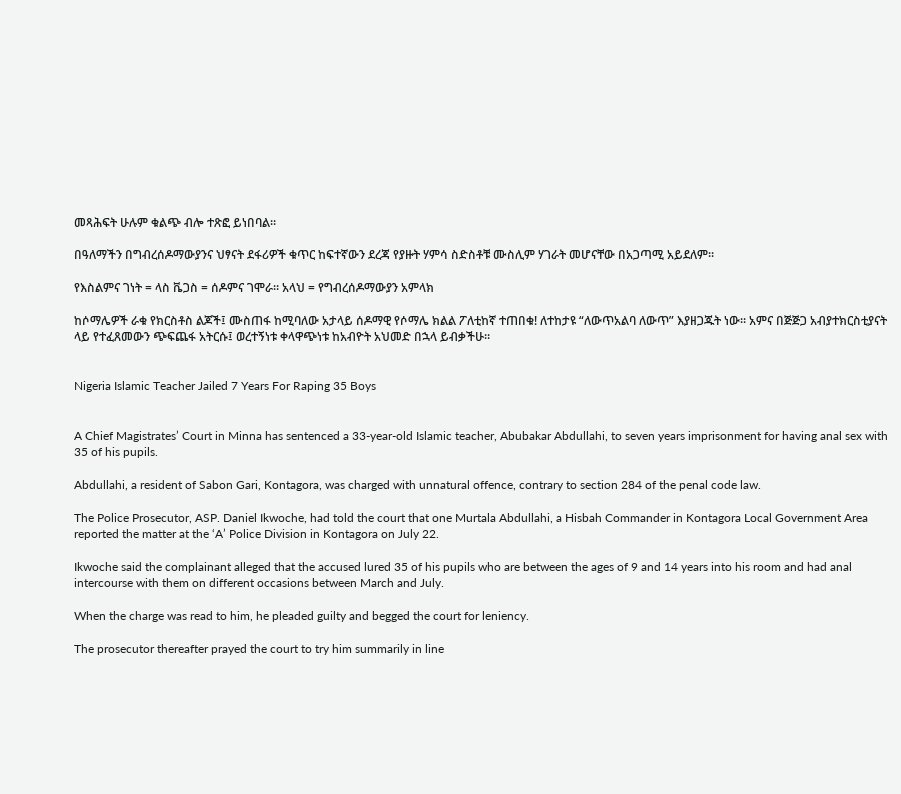መጻሕፍት ሁሉም ቁልጭ ብሎ ተጽፎ ይነበባል።

በዓለማችን በግብረሰዶማውያንና ህፃናት ደፋሪዎች ቁጥር ከፍተኛውን ደረጃ የያዙት ሃምሳ ስድስቶቹ ሙስሊም ሃገራት መሆናቸው በአጋጣሚ አይደለም።

የእስልምና ገነት = ላስ ቬጋስ = ሰዶምና ገሞራ። አላህ = የግብረሰዶማውያን አምላክ

ከሶማሌዎች ራቁ የክርስቶስ ልጆች፤ ሙስጠፋ ከሚባለው አታላይ ሰዶማዊ የሶማሌ ክልል ፖለቲከኛ ተጠበቁ! ለተከታዩ “ለውጥአልባ ለውጥ” እያዘጋጁት ነው። አምና በጅጅጋ አብያተክርስቲያናት ላይ የተፈጸመውን ጭፍጨፋ አትርሱ፤ ወረተኝነቱ ቀላዋጭነቱ ከአብዮት አህመድ በኋላ ይብቃችሁ።


Nigeria Islamic Teacher Jailed 7 Years For Raping 35 Boys


A Chief Magistrates’ Court in Minna has sentenced a 33-year-old Islamic teacher, Abubakar Abdullahi, to seven years imprisonment for having anal sex with 35 of his pupils.

Abdullahi, a resident of Sabon Gari, Kontagora, was charged with unnatural offence, contrary to section 284 of the penal code law.

The Police Prosecutor, ASP. Daniel Ikwoche, had told the court that one Murtala Abdullahi, a Hisbah Commander in Kontagora Local Government Area reported the matter at the ‘A’ Police Division in Kontagora on July 22.

Ikwoche said the complainant alleged that the accused lured 35 of his pupils who are between the ages of 9 and 14 years into his room and had anal intercourse with them on different occasions between March and July.

When the charge was read to him, he pleaded guilty and begged the court for leniency.

The prosecutor thereafter prayed the court to try him summarily in line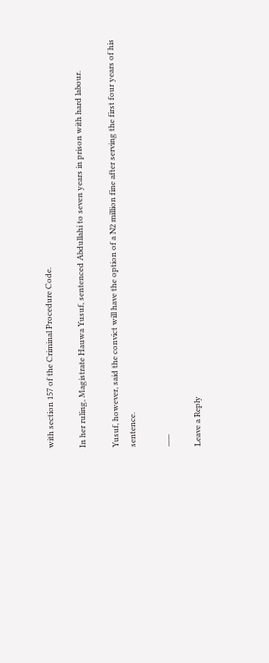with section 157 of the Criminal Procedure Code.

In her ruling, Magistrate Hauwa Yusuf, sentenced Abdullahi to seven years in prison with hard labour.

Yusuf, however, said the convict will have the option of a N2 million fine after serving the first four years of his sentence.

___

Leave a Reply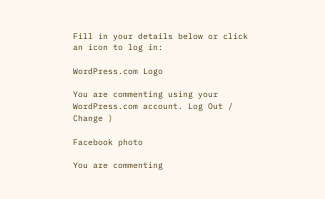Fill in your details below or click an icon to log in:

WordPress.com Logo

You are commenting using your WordPress.com account. Log Out /  Change )

Facebook photo

You are commenting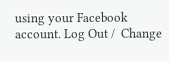using your Facebook account. Log Out /  Change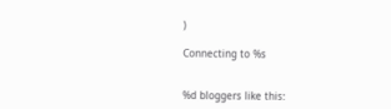)

Connecting to %s


%d bloggers like this: